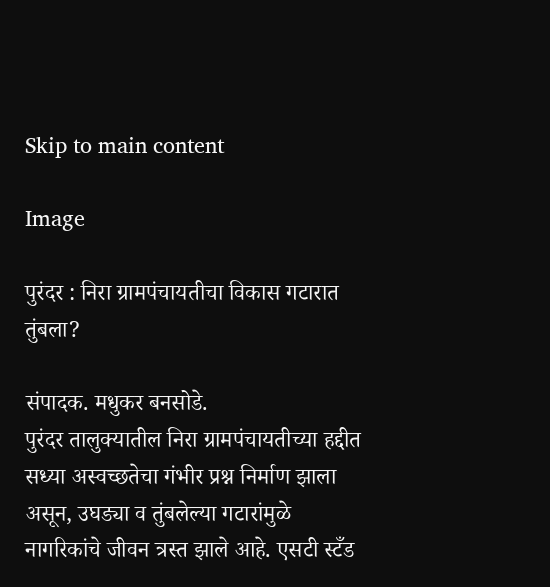Skip to main content

Image

पुरंदर : निरा ग्रामपंचायतीचा विकास गटारात तुंबला?

संपादक. मधुकर बनसोडे.
पुरंदर तालुक्यातील निरा ग्रामपंचायतीच्या हद्दीत सध्या अस्वच्छतेचा गंभीर प्रश्न निर्माण झाला असून, उघड्या व तुंबलेल्या गटारांमुळे नागरिकांचे जीवन त्रस्त झाले आहे. एसटी स्टँड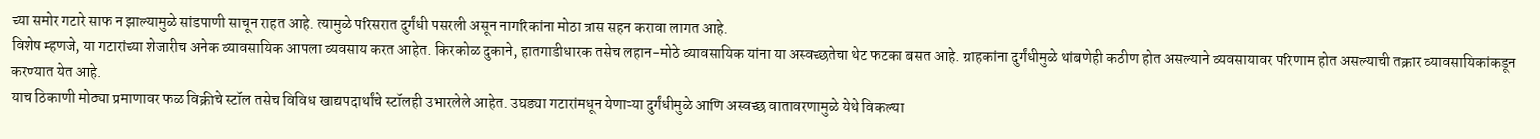च्या समोर गटारे साफ न झाल्यामुळे सांडपाणी साचून राहत आहे. त्यामुळे परिसरात दुर्गंधी पसरली असून नागरिकांना मोठा त्रास सहन करावा लागत आहे.
विशेष म्हणजे, या गटारांच्या शेजारीच अनेक व्यावसायिक आपला व्यवसाय करत आहेत. किरकोळ दुकाने, हातगाडीधारक तसेच लहान-मोठे व्यावसायिक यांना या अस्वच्छतेचा थेट फटका बसत आहे. ग्राहकांना दुर्गंधीमुळे थांबणेही कठीण होत असल्याने व्यवसायावर परिणाम होत असल्याची तक्रार व्यावसायिकांकडून करण्यात येत आहे.
याच ठिकाणी मोठ्या प्रमाणावर फळ विक्रीचे स्टॉल तसेच विविध खाद्यपदार्थांचे स्टॉलही उभारलेले आहेत. उघड्या गटारांमधून येणाऱ्या दुर्गंधीमुळे आणि अस्वच्छ वातावरणामुळे येथे विकल्या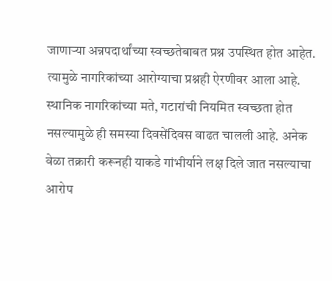जाणाऱ्या अन्नपदार्थांच्या स्वच्छतेबाबत प्रश्न उपस्थित होत आहेत. त्यामुळे नागरिकांच्या आरोग्याचा प्रश्नही ऐरणीवर आला आहे.
स्थानिक नागरिकांच्या मते, गटारांची नियमित स्वच्छता होत नसल्यामुळे ही समस्या दिवसेंदिवस वाढत चालली आहे. अनेक वेळा तक्रारी करूनही याकडे गांभीर्याने लक्ष दिले जात नसल्याचा आरोप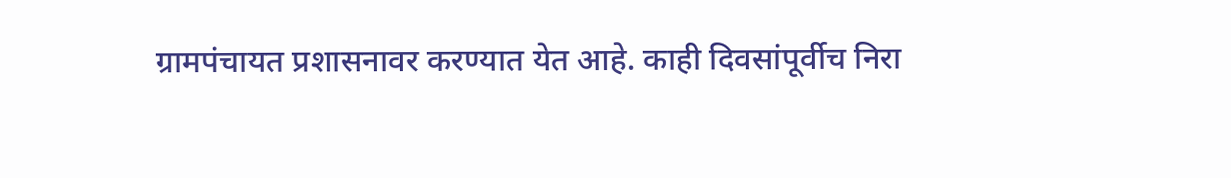ग्रामपंचायत प्रशासनावर करण्यात येत आहे. काही दिवसांपूर्वीच निरा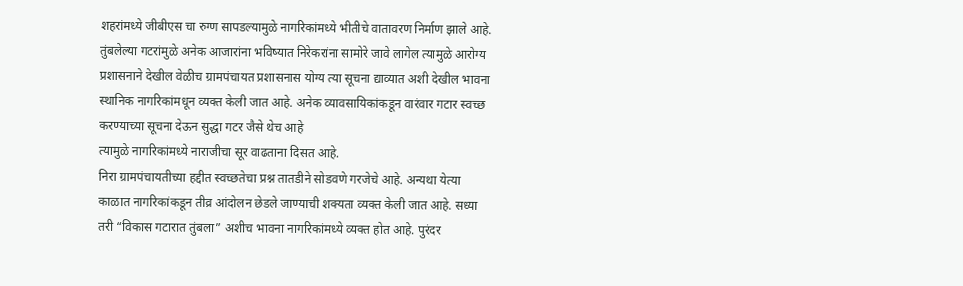शहरांमध्ये जीबीएस चा रुग्ण सापडल्यामुळे नागरिकांमध्ये भीतीचे वातावरण निर्माण झाले आहे. तुंबलेल्या गटरांमुळे अनेक आजारांना भविष्यात निरेकरांना सामोरे जावे लागेल त्यामुळे आरोग्य प्रशासनाने देखील वेळीच ग्रामपंचायत प्रशासनास योग्य त्या सूचना द्याव्यात अशी देखील भावना स्थानिक नागरिकांमधून व्यक्त केली जात आहे. अनेक व्यावसायिकांकडून वारंवार गटार स्वच्छ करण्याच्या सूचना देऊन सुद्धा गटर जैसे थेच आहे
त्यामुळे नागरिकांमध्ये नाराजीचा सूर वाढताना दिसत आहे.
निरा ग्रामपंचायतीच्या हद्दीत स्वच्छतेचा प्रश्न तातडीने सोडवणे गरजेचे आहे. अन्यथा येत्या काळात नागरिकांकडून तीव्र आंदोलन छेडले जाण्याची शक्यता व्यक्त केली जात आहे. सध्या तरी “विकास गटारात तुंबला” अशीच भावना नागरिकांमध्ये व्यक्त होत आहे. पुरंदर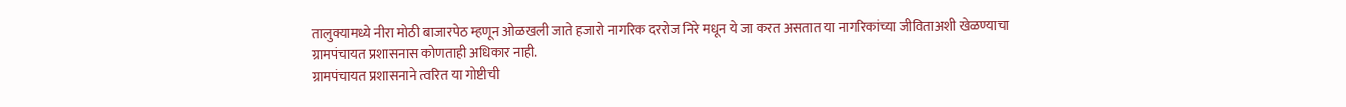तालुक्यामध्ये नीरा मोठी बाजारपेठ म्हणून ओळखली जाते हजारो नागरिक दररोज निरे मधून ये जा करत असतात या नागरिकांच्या जीविताअशी खेळण्याचा ग्रामपंचायत प्रशासनास कोणताही अधिकार नाही.
ग्रामपंचायत प्रशासनाने त्वरित या गोष्टीची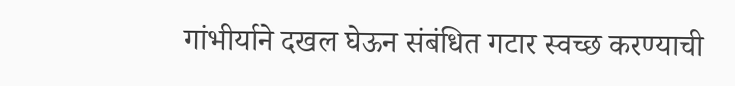गांभीर्याने दखल घेऊन संबंधित गटार स्वच्छ करण्याची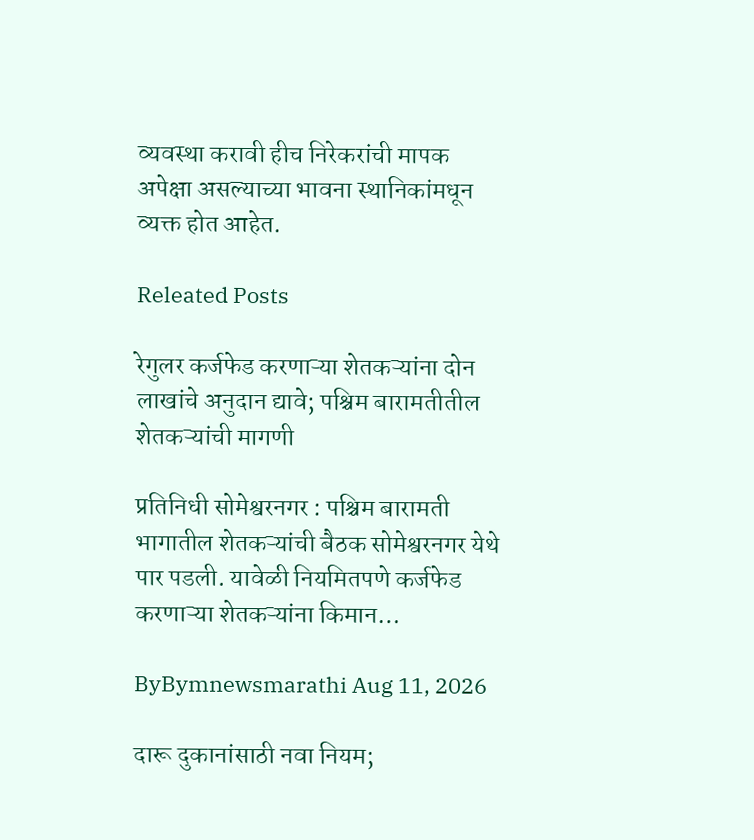व्यवस्था करावी हीच निरेकरांची मापक अपेक्षा असल्याच्या भावना स्थानिकांमधून व्यक्त होत आहेत.

Releated Posts

रेगुलर कर्जफेड करणाऱ्या शेतकऱ्यांना दोन लाखांचे अनुदान द्यावे; पश्चिम बारामतीतील शेतकऱ्यांची मागणी

प्रतिनिधी सोमेश्वरनगर : पश्चिम बारामती भागातील शेतकऱ्यांची बैठक सोमेश्वरनगर येथे पार पडली. यावेळी नियमितपणे कर्जफेड करणाऱ्या शेतकऱ्यांना किमान…

ByBymnewsmarathi Aug 11, 2026

दारू दुकानांसाठी नवा नियम;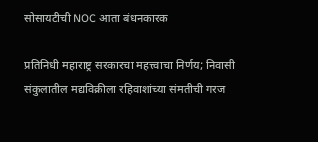सोसायटीची NOC आता बंधनकारक

प्रतिनिधी महाराष्ट्र सरकारचा महत्त्वाचा निर्णय; निवासी संकुलातील मद्यविक्रीला रहिवाशांच्या संमतीची गरज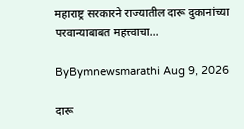महाराष्ट्र सरकारने राज्यातील दारू दुकानांच्या परवान्याबाबत महत्त्वाचा…

ByBymnewsmarathi Aug 9, 2026

दारू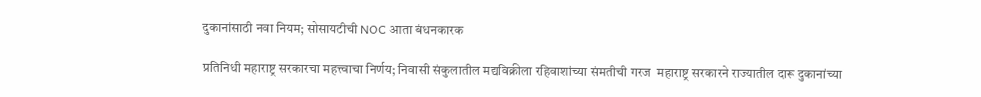दुकानांसाठी नवा नियम; सोसायटीची NOC आता बंधनकारक

प्रतिनिधी महाराष्ट्र सरकारचा महत्त्वाचा निर्णय; निवासी संकुलातील मद्यविक्रीला रहिवाशांच्या संमतीची गरज  महाराष्ट्र सरकारने राज्यातील दारू दुकानांच्या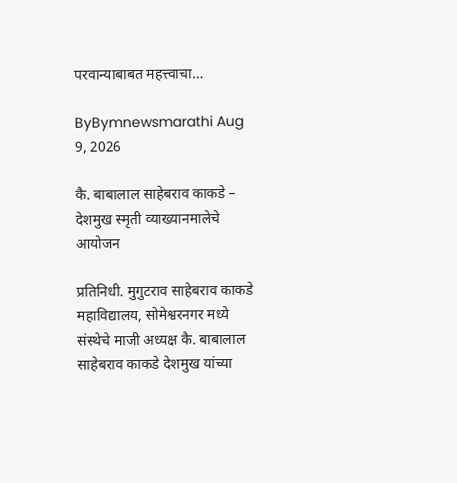परवान्याबाबत महत्त्वाचा…

ByBymnewsmarathi Aug 9, 2026

कै. बाबालाल साहेबराव काकडे – देशमुख स्मृती व्याख्यानमालेचे आयोजन

प्रतिनिधी. मुगुटराव साहेबराव काकडे महावि‌द्यालय, सोमेश्वरनगर मध्ये संस्थेचे माजी अध्यक्ष कै. बाबालाल साहेबराव काकडे देशमुख यांच्या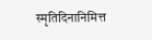स्मृतिदिनानिमित्त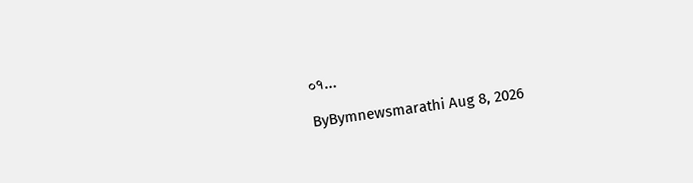०१…

ByBymnewsmarathi Aug 8, 2026